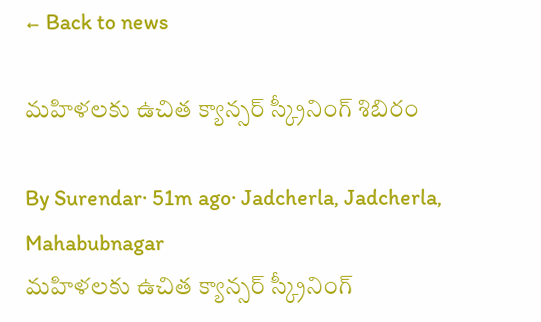← Back to news

మహిళలకు ఉచిత క్యాన్సర్ స్క్రీనింగ్ శిబిరం

By Surendar· 51m ago· Jadcherla, Jadcherla, Mahabubnagar
మహిళలకు ఉచిత క్యాన్సర్ స్క్రీనింగ్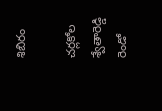శిబిరం

చర్లకోల శ్వేతారెడ్డి రెండో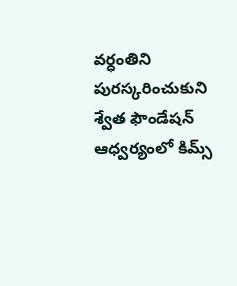వర్ధంతిని పురస్కరించుకుని శ్వేత ఫౌండేషన్‌ ఆధ్వర్యంలో కిమ్స్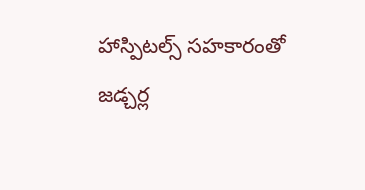హాస్పిటల్స్ సహకారంతో జడ్చర్ల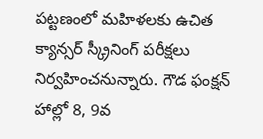పట్టణంలో మహిళలకు ఉచిత క్యాన్సర్‌ స్క్రీనింగ్‌ పరీక్షలు నిర్వహించనున్నారు. గౌడ ఫంక్షన్ హాల్లో 8, 9వ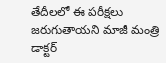తేదీలలో ఈ పరీక్షలు జరుగుతాయని మాజీ మంత్రి డాక్టర్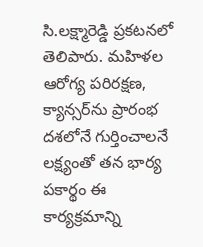సి.లక్ష్మారెడ్డి ప్రకటనలో తెలిపారు. మహిళల ఆరోగ్య పరిరక్షణ, క్యాన్సర్‌ను ప్రారంభ దశలోనే గుర్తించాలనే లక్ష్యంతో తన భార్య పకార్థం ఈ కార్యక్రమాన్ని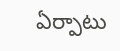ఏర్పాటు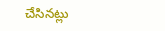చేసినట్లు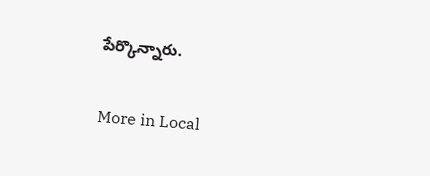పేర్కొన్నారు.

More in Local